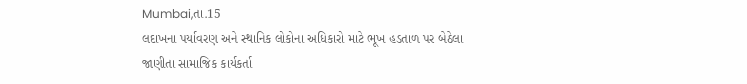Mumbai,તા.15
લદાખના પર્યાવરણ અને સ્થાનિક લોકોના અધિકારો માટે ભૂખ હડતાળ પર બેઠેલા જાણીતા સામાજિક કાર્યકર્તા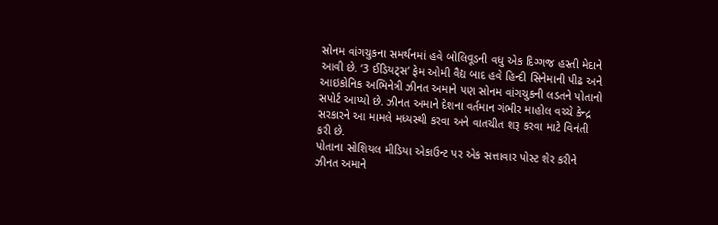સોનમ વાંગચુકના સમર્થનમાં હવે બોલિવૂડની વધુ એક દિગ્ગજ હસ્તી મેદાને આવી છે. ‘3 ઈડિયટ્સ’ ફેમ ઓમી વૈદ્ય બાદ હવે હિન્દી સિનેમાની પીઢ અને આઇકોનિક અભિનેત્રી ઝીનત અમાને પણ સોનમ વાંગચુકની લડતને પોતાનો સપોર્ટ આપ્યો છે. ઝીનત અમાને દેશના વર્તમાન ગંભીર માહોલ વચ્ચે કેન્દ્ર સરકારને આ મામલે મધ્યસ્થી કરવા અને વાતચીત શરૂ કરવા માટે વિનંતી કરી છે.
પોતાના સોશિયલ મીડિયા એકાઉન્ટ પર એક સત્તાવાર પોસ્ટ શેર કરીને ઝીનત અમાને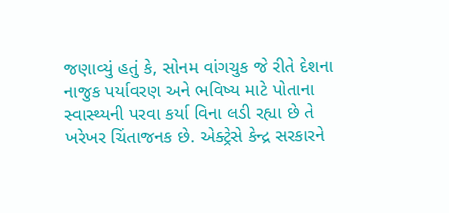જણાવ્યું હતું કે, સોનમ વાંગચુક જે રીતે દેશના નાજુક પર્યાવરણ અને ભવિષ્ય માટે પોતાના સ્વાસ્થ્યની પરવા કર્યા વિના લડી રહ્યા છે તે ખરેખર ચિંતાજનક છે. એક્ટ્રેસે કેન્દ્ર સરકારને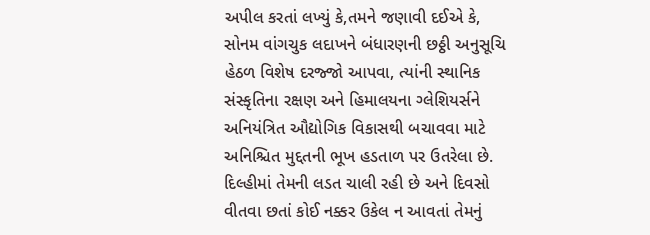અપીલ કરતાં લખ્યું કે,તમને જણાવી દઈએ કે, સોનમ વાંગચુક લદાખને બંધારણની છઠ્ઠી અનુસૂચિ હેઠળ વિશેષ દરજ્જો આપવા, ત્યાંની સ્થાનિક સંસ્કૃતિના રક્ષણ અને હિમાલયના ગ્લેશિયર્સને અનિયંત્રિત ઔદ્યોગિક વિકાસથી બચાવવા માટે અનિશ્ચિત મુદ્દતની ભૂખ હડતાળ પર ઉતરેલા છે. દિલ્હીમાં તેમની લડત ચાલી રહી છે અને દિવસો વીતવા છતાં કોઈ નક્કર ઉકેલ ન આવતાં તેમનું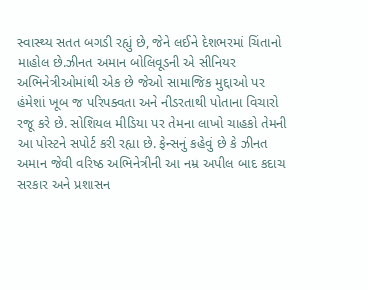સ્વાસ્થ્ય સતત બગડી રહ્યું છે, જેને લઈને દેશભરમાં ચિંતાનો માહોલ છે.ઝીનત અમાન બોલિવૂડની એ સીનિયર અભિનેત્રીઓમાંથી એક છે જેઓ સામાજિક મુદ્દાઓ પર હંમેશાં ખૂબ જ પરિપક્વતા અને નીડરતાથી પોતાના વિચારો રજૂ કરે છે. સોશિયલ મીડિયા પર તેમના લાખો ચાહકો તેમની આ પોસ્ટને સપોર્ટ કરી રહ્યા છે. ફેન્સનું કહેવું છે કે ઝીનત અમાન જેવી વરિષ્ઠ અભિનેત્રીની આ નમ્ર અપીલ બાદ કદાચ સરકાર અને પ્રશાસન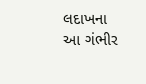લદાખના આ ગંભીર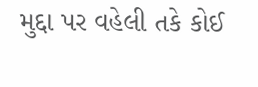મુદ્દા પર વહેલી તકે કોઈ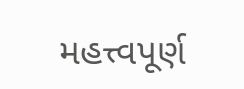મહત્ત્વપૂર્ણ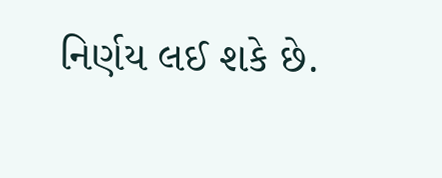નિર્ણય લઈ શકે છે.